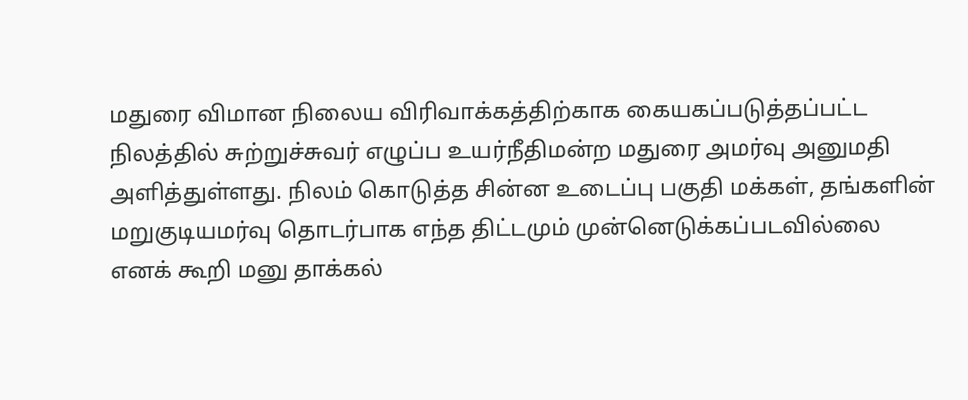மதுரை விமான நிலைய விரிவாக்கத்திற்காக கையகப்படுத்தப்பட்ட நிலத்தில் சுற்றுச்சுவர் எழுப்ப உயர்நீதிமன்ற மதுரை அமர்வு அனுமதி அளித்துள்ளது. நிலம் கொடுத்த சின்ன உடைப்பு பகுதி மக்கள், தங்களின் மறுகுடியமர்வு தொடர்பாக எந்த திட்டமும் முன்னெடுக்கப்படவில்லை எனக் கூறி மனு தாக்கல்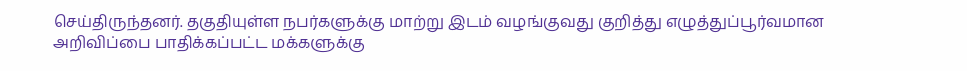செய்திருந்தனர். தகுதியுள்ள நபர்களுக்கு மாற்று இடம் வழங்குவது குறித்து எழுத்துப்பூர்வமான அறிவிப்பை பாதிக்கப்பட்ட மக்களுக்கு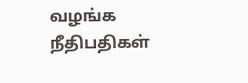வழங்க நீதிபதிகள்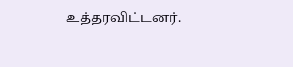உத்தரவிட்டனர்.